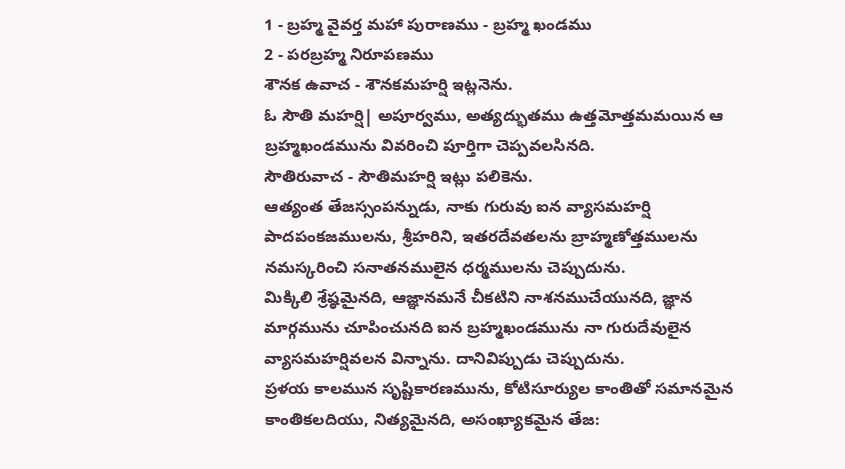1 - బ్రహ్మ వైవర్త మహా పురాణము - బ్రహ్మ ఖండము
2 - పరబ్రహ్మ నిరూపణము
శౌనక ఉవాచ - శౌనకమహర్షి ఇట్లనెను.
ఓ సౌతి మహర్షి| అపూర్వము, అత్యద్భుతము ఉత్తమోత్తమమయిన ఆ బ్రహ్మఖండమును వివరించి పూర్తిగా చెప్పవలసినది.
సౌతిరువాచ - సౌతిమహర్షి ఇట్లు పలికెను.
ఆత్యంత తేజస్సంపన్నుడు, నాకు గురువు ఐన వ్యాసమహర్షి పాదపంకజములను, శ్రీహరిని, ఇతరదేవతలను బ్రాహ్మణోత్తములను నమస్కరించి సనాతనములైన ధర్మములను చెప్పుదును.
మిక్కిలి శ్రేష్ఠమైనది, ఆజ్ఞానమనే చీకటిని నాశనముచేయునది, జ్ఞాన మార్గమును చూపించునది ఐన బ్రహ్మఖండమును నా గురుదేవులైన వ్యాసమహర్షివలన విన్నాను. దానివిప్పుడు చెప్పుదును.
ప్రళయ కాలమున సృష్టికారణమును, కోటిసూర్యుల కాంతితో సమానమైన కాంతికలదియు, నిత్యమైనది, అసంఖ్యాకమైన తేజ: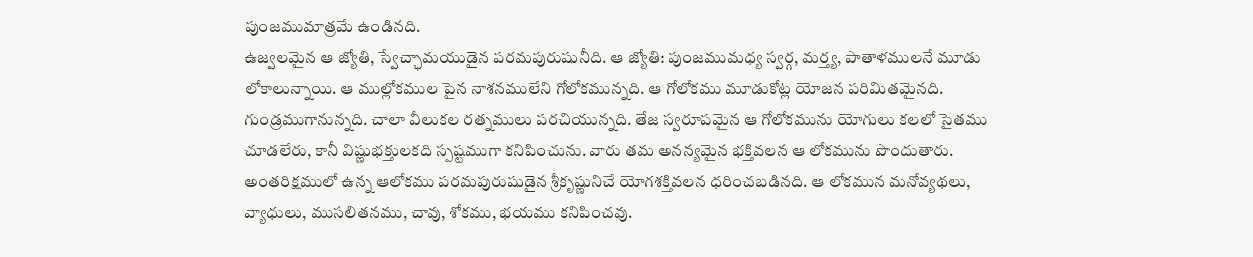పుంజముమాత్రమే ఉండినది.
ఉజ్వలమైన ఆ జ్యోతి, స్వేచ్ఛామయుడైన పరమపురుషునీది. ఆ జ్యోతి: పుంజముమధ్య స్వర్గ, మర్త్య, పాతాళములనే మూడు లోకాలున్నాయి. ఆ ముల్లోకముల పైన నాశనములేని గోలోకమున్నది. ఆ గోలోకము మూడుకోట్ల యోజన పరిమితమైనది. గుండ్రముగానున్నది. చాలా వీలుకల రత్నములు పరచియున్నది. తేజ స్వరూపమైన ఆ గోలోకమును యోగులు కలలో సైతము చూడలేరు, కానీ విష్ణుభక్తులకది స్పష్టముగా కనిపించును. వారు తమ అనన్యమైన భక్తివలన ఆ లోకమును పొందుతారు. అంతరిక్షములో ఉన్న ఆలోకము పరమపురుషుడైన శ్రీకృష్ణునిచే యోగశక్తివలన ధరించబడినది. ఆ లోకమున మనోవ్యథలు, వ్యాధులు, ముసలితనము, చావు, శోకము, భయము కనిపించవు.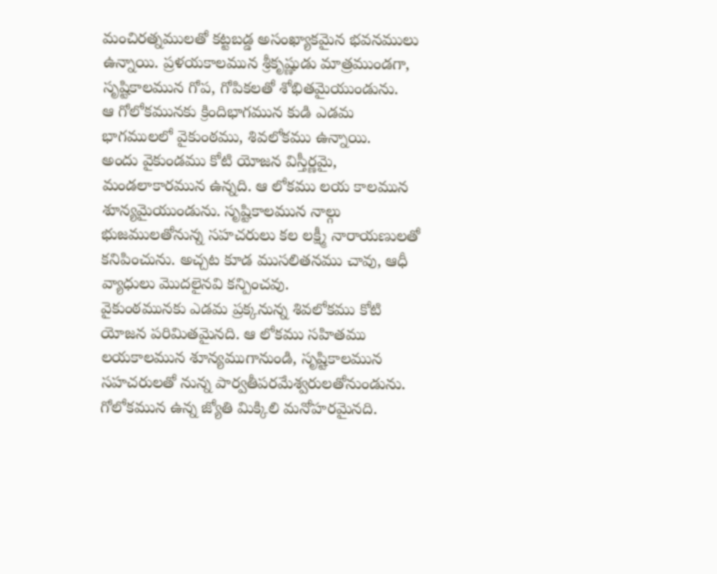మంచిరత్నములతో కట్టబడ్డ అసంఖ్యాకమైన భవనములు ఉన్నాయి. ప్రళయకాలమున శ్రీకృష్ణుడు మాత్రముండగా, సృష్టికాలమున గోప, గోపికలతో శోభితమైయుండును.
ఆ గోలోకమునకు క్రిందిభాగమున కుడి ఎడమ భాగములలో వైకుంఠము, శివలోకము ఉన్నాయి.
అందు వైకుండము కోటి యోజన విస్తీర్ణమై, మండలాకారమున ఉన్నది. ఆ లోకము లయ కాలమున శూన్యమైయుండును. సృష్టికాలమున నాల్గు భుజములతోనున్న సహచరులు కల లక్ష్మీ నారాయణులతో కనిపించును. అచ్చట కూడ ముసలితనము చావు, ఆధీ వ్యాధులు మొదలైనవి కన్పించవు.
వైకుంఠమునకు ఎడమ ప్రక్కనున్న శివలోకము కోటి యోజన పరిమితమైనది. ఆ లోకము సహితము లయకాలమున శూన్యముగానుండి, సృష్టికాలమున సహచరులతో నున్న పార్వతీపరమేశ్వరులతోనుండును.
గోలోకమున ఉన్న జ్యోతి మిక్కిలి మనోహరమైనది.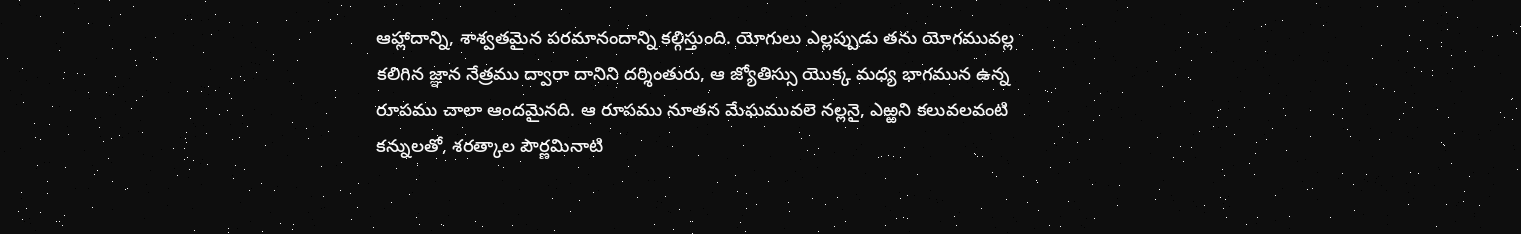ఆహ్లాదాన్ని, శాశ్వతమైన పరమానందాన్ని కల్గిస్తుంది. యోగులు ఎల్లప్పుడు తను యోగమువల్ల కలిగిన జ్ఞాన నేత్రము ద్వారా దానిని దర్శింతురు, ఆ జ్యోతిస్సు యొక్క మధ్య భాగమున ఉన్న రూపము చాలా ఆందమైనది. ఆ రూపము నూతన మేఘమువలె నల్లనై, ఎఱ్ఱని కలువలవంటి కన్నులతో, శరత్కాల పౌర్ణమినాటి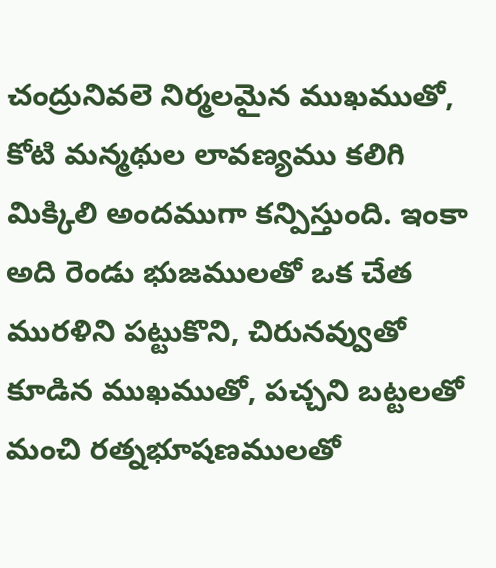చంద్రునివలె నిర్మలమైన ముఖముతో, కోటి మన్మథుల లావణ్యము కలిగి మిక్కిలి అందముగా కన్పిస్తుంది. ఇంకా అది రెండు భుజములతో ఒక చేత మురళిని పట్టుకొని, చిరునవ్వుతో కూడిన ముఖముతో, పచ్చని బట్టలతో మంచి రత్నభూషణములతో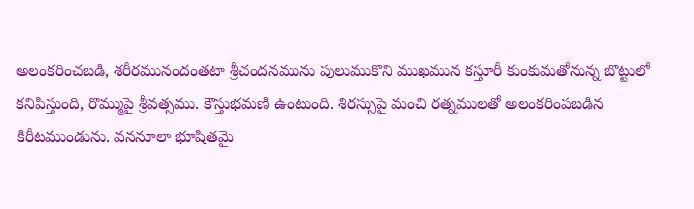అలంకరించబడి, శరీరమునందంతటా శ్రీచందనమును పులుముకొని ముఖమున కస్తూరీ కుంకుమతోనున్న బొట్టులో కనిపిస్తుంది, రొమ్ముపై శ్రీవత్సము. కౌస్తుభమణి ఉంటుంది. శిరస్సుపై మంచి రత్నములతో అలంకరింపబడిన కిరీటముండును. వననూలా భూషితమై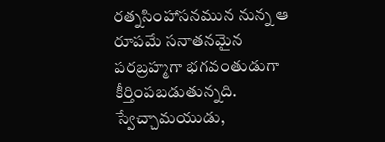రత్నసింహాసనమున నున్న ఆ రూపమే సనాతనమైన పరబ్రహ్మగా భగవంతుడుగా కీర్తింపబడుతున్నది.
స్వేచ్చామయుడు,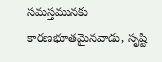సమస్తమునకు కారణభూతమైనవాడు, సృష్టి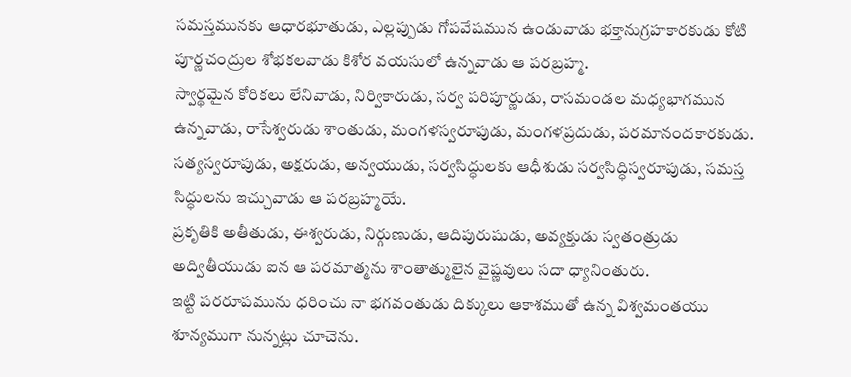సమస్తమునకు ఆధారభూతుడు, ఎల్లప్పుడు గోపవేషమున ఉండువాడు భక్తానుగ్రహకారకుడు కోటి పూర్ణచంద్రుల శోభకలవాడు కిశోర వయసులో ఉన్నవాడు ఆ పరబ్రహ్మ.
స్వార్థమైన కోరికలు లేనివాడు, నిర్వికారుడు, సర్వ పరిపూర్ణుడు, రాసమండల మధ్యభాగమున ఉన్నవాడు, రాసేశ్వరుడు శాంతుడు, మంగళస్వరూపుడు, మంగళప్రదుడు, పరమానందకారకుడు. సత్యస్వరూపుడు, అక్షరుడు, అన్వయుడు, సర్వసిద్ధులకు ఆధీశుడు సర్వసిద్ధిస్వరూపుడు, సమస్త సిద్ధులను ఇచ్చువాడు ఆ పరబ్రహ్మయే.
ప్రకృతికి అతీతుడు, ఈశ్వరుడు, నిర్గుణుడు, ఆదిపురుషుడు, అవ్యక్తుడు స్వతంత్రుడు అద్వితీయుడు ఐన ఆ పరమాత్మను శాంతాత్ములైన వైష్ణవులు సదా ధ్యానింతురు.
ఇట్టి పరరూపమును ధరించు నా భగవంతుడు దిక్కులు ఆకాశముతో ఉన్న విశ్వమంతయు శూన్యముగా నున్నట్లు చూచెను.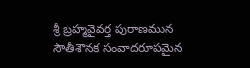శ్రీ బ్రహ్మవైవర్త పురాణమున సౌతీశౌనక సంవాదరూపమైన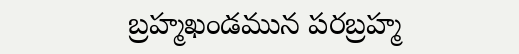బ్రహ్మఖండమున పరబ్రహ్మ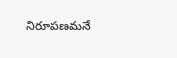నిరూపణమనే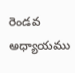రెండవ అధ్యాయము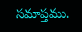సమాప్తము.